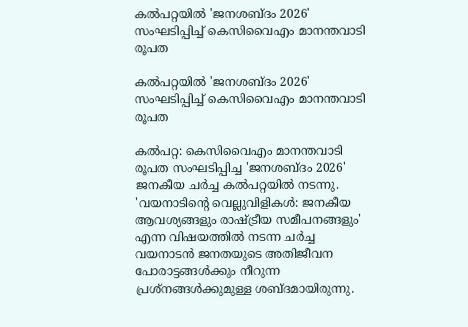കല്‍പറ്റയില്‍ 'ജനശബ്ദം 2026' സംഘടിപ്പിച്ച് കെസിവൈഎം മാനന്തവാടി രൂപത

കല്‍പറ്റയില്‍ 'ജനശബ്ദം 2026' സംഘടിപ്പിച്ച് കെസിവൈഎം മാനന്തവാടി രൂപത

കല്‍പറ്റ: കെസിവൈഎം മാനന്തവാടി രൂപത സംഘടിപ്പിച്ച 'ജനശബ്ദം 2026' ജനകീയ ചര്‍ച്ച കല്‍പറ്റയില്‍ നടന്നു. 'വയനാടിന്റെ വെല്ലുവിളികള്‍: ജനകീയ ആവശ്യങ്ങളും രാഷ്ട്രീയ സമീപനങ്ങളും' എന്ന വിഷയത്തില്‍ നടന്ന ചര്‍ച്ച വയനാടന്‍ ജനതയുടെ അതിജീവന പോരാട്ടങ്ങള്‍ക്കും നീറുന്ന പ്രശ്‌നങ്ങള്‍ക്കുമുള്ള ശബ്ദമായിരുന്നു.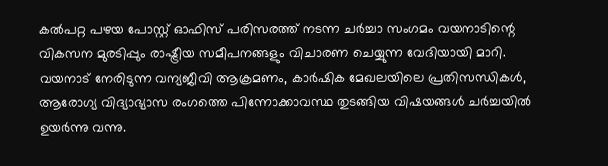കല്‍പറ്റ പഴയ പോസ്റ്റ് ഓഫിസ് പരിസരത്ത് നടന്ന ചര്‍ച്ചാ സംഗമം വയനാടിന്റെ വികസന മുരടിപ്പും രാഷ്ട്രീയ സമീപനങ്ങളും വിചാരണ ചെയ്യുന്ന വേദിയായി മാറി. വയനാട് നേരിടുന്ന വന്യജീവി ആക്രമണം, കാര്‍ഷിക മേഖലയിലെ പ്രതിസന്ധികള്‍, ആരോഗ്യ വിദ്യാഭ്യാസ രംഗത്തെ പിന്നോക്കാവസ്ഥ തുടങ്ങിയ വിഷയങ്ങള്‍ ചര്‍ച്ചയില്‍ ഉയര്‍ന്നു വന്നു.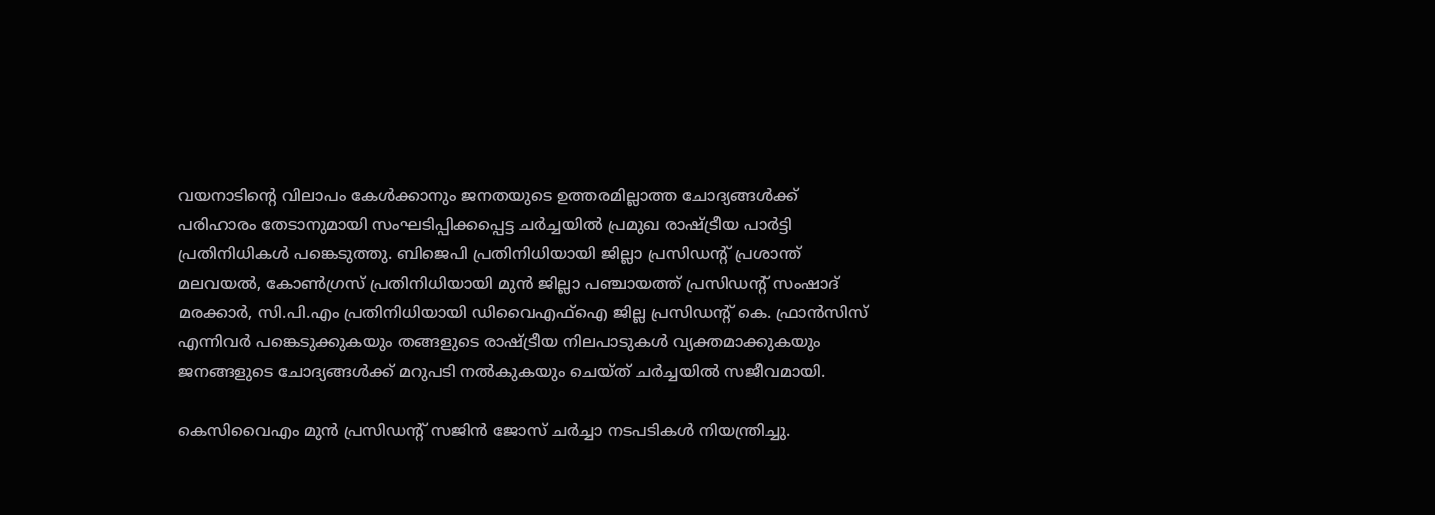വയനാടിന്റെ വിലാപം കേള്‍ക്കാനും ജനതയുടെ ഉത്തരമില്ലാത്ത ചോദ്യങ്ങള്‍ക്ക് പരിഹാരം തേടാനുമായി സംഘടിപ്പിക്കപ്പെട്ട ചര്‍ച്ചയില്‍ പ്രമുഖ രാഷ്ട്രീയ പാര്‍ട്ടി പ്രതിനിധികള്‍ പങ്കെടുത്തു. ബിജെപി പ്രതിനിധിയായി ജില്ലാ പ്രസിഡന്റ് പ്രശാന്ത് മലവയല്‍, കോണ്‍ഗ്രസ് പ്രതിനിധിയായി മുന്‍ ജില്ലാ പഞ്ചായത്ത് പ്രസിഡന്റ് സംഷാദ് മരക്കാര്‍, സി.പി.എം പ്രതിനിധിയായി ഡിവൈഎഫ്‌ഐ ജില്ല പ്രസിഡന്റ് കെ. ഫ്രാന്‍സിസ് എന്നിവര്‍ പങ്കെടുക്കുകയും തങ്ങളുടെ രാഷ്ട്രീയ നിലപാടുകള്‍ വ്യക്തമാക്കുകയും ജനങ്ങളുടെ ചോദ്യങ്ങള്‍ക്ക് മറുപടി നല്‍കുകയും ചെയ്ത് ചര്‍ച്ചയില്‍ സജീവമായി.

കെസിവൈഎം മുന്‍ പ്രസിഡന്റ് സജിന്‍ ജോസ് ചര്‍ച്ചാ നടപടികള്‍ നിയന്ത്രിച്ചു.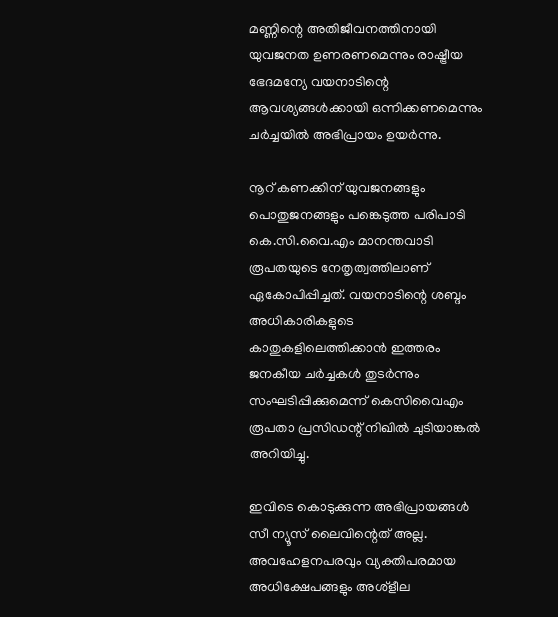മണ്ണിന്റെ അതിജീവനത്തിനായി യുവജനത ഉണരണമെന്നും രാഷ്ട്രീയ ഭേദമന്യേ വയനാടിന്റെ ആവശ്യങ്ങള്‍ക്കായി ഒന്നിക്കണമെന്നും ചര്‍ച്ചയില്‍ അഭിപ്രായം ഉയര്‍ന്നു.

നൂറ് കണക്കിന് യുവജനങ്ങളും പൊതുജനങ്ങളും പങ്കെടുത്ത പരിപാടി കെ.സി.വൈ.എം മാനന്തവാടി രൂപതയുടെ നേതൃത്വത്തിലാണ് ഏകോപിപ്പിച്ചത്. വയനാടിന്റെ ശബ്ദം അധികാരികളുടെ കാതുകളിലെത്തിക്കാന്‍ ഇത്തരം ജനകീയ ചര്‍ച്ചകള്‍ തുടര്‍ന്നും സംഘടിപ്പിക്കുമെന്ന് കെസിവൈഎം രൂപതാ പ്രസിഡന്റ് നിഖില്‍ ചുടിയാങ്കല്‍ അറിയിച്ചു.

ഇവിടെ കൊടുക്കുന്ന അഭിപ്രായങ്ങള്‍ സീ ന്യൂസ് ലൈവിന്റെത് അല്ല. അവഹേളനപരവും വ്യക്തിപരമായ അധിക്ഷേപങ്ങളും അശ്‌ളീല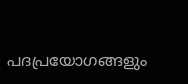പദപ്രയോഗങ്ങളും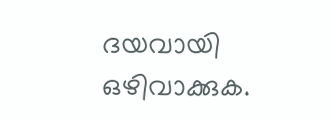ദയവായി ഒഴിവാക്കുക.